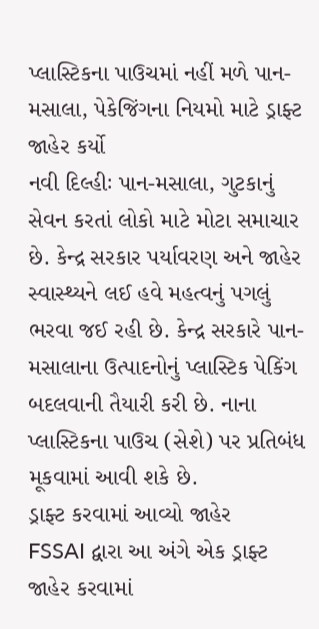પ્લાસ્ટિકના પાઉચમાં નહીં મળે પાન-મસાલા, પેકેજિંગના નિયમો માટે ડ્રાફ્ટ જાહેર કર્યો
નવી દિલ્હીઃ પાન-મસાલા, ગુટકાનું સેવન કરતાં લોકો માટે મોટા સમાચાર છે. કેન્દ્ર સરકાર પર્યાવરણ અને જાહેર સ્વાસ્થ્યને લઈ હવે મહત્વનું પગલું ભરવા જઈ રહી છે. કેન્દ્ર સરકારે પાન-મસાલાના ઉત્પાદનોનું પ્લાસ્ટિક પેકિંગ બદલવાની તૈયારી કરી છે. નાના પ્લાસ્ટિકના પાઉચ (સેશે) પર પ્રતિબંધ મૂકવામાં આવી શકે છે.
ડ્રાફ્ટ કરવામાં આવ્યો જાહેર
FSSAI દ્વારા આ અંગે એક ડ્રાફ્ટ જાહેર કરવામાં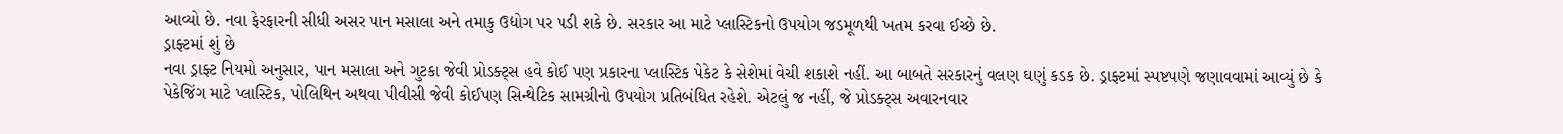આવ્યો છે. નવા ફેરફારની સીધી અસર પાન મસાલા અને તમાકુ ઉદ્યોગ પર પડી શકે છે. સરકાર આ માટે પ્લાસ્ટિકનો ઉપયોગ જડમૂળથી ખતમ કરવા ઈચ્છે છે.
ડ્રાફ્ટમાં શું છે
નવા ડ્રાફ્ટ નિયમો અનુસાર, પાન મસાલા અને ગુટકા જેવી પ્રોડક્ટ્સ હવે કોઈ પણ પ્રકારના પ્લાસ્ટિક પેકેટ કે સેશેમાં વેચી શકાશે નહીં. આ બાબતે સરકારનું વલણ ઘણું કડક છે. ડ્રાફ્ટમાં સ્પષ્ટપણે જણાવવામાં આવ્યું છે કે પેકેજિંગ માટે પ્લાસ્ટિક, પોલિથિન અથવા પીવીસી જેવી કોઈપણ સિન્થેટિક સામગ્રીનો ઉપયોગ પ્રતિબંધિત રહેશે. એટલું જ નહીં, જે પ્રોડક્ટ્સ અવારનવાર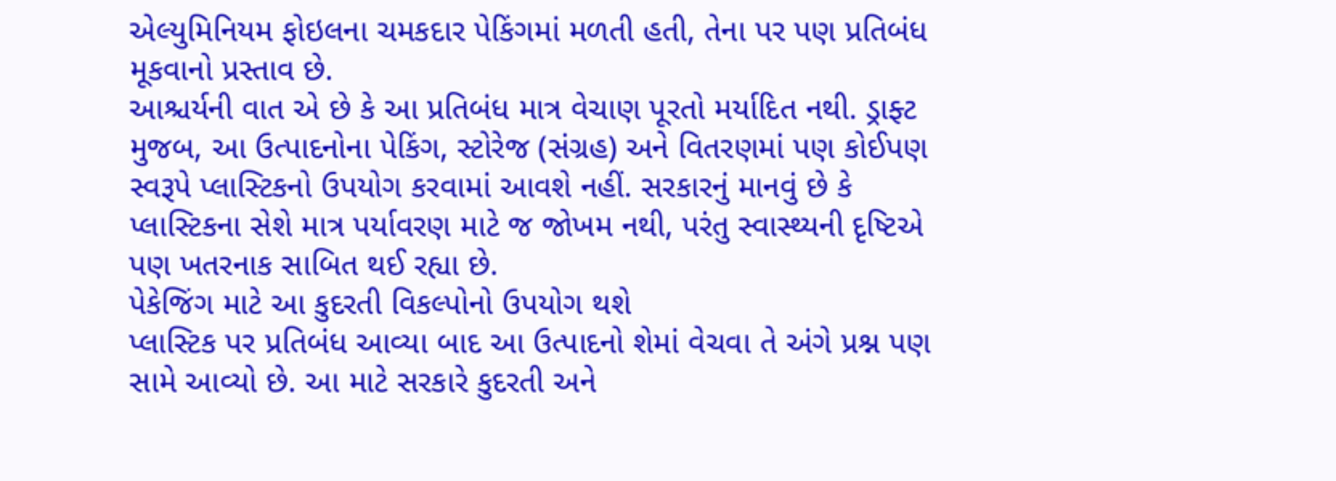એલ્યુમિનિયમ ફોઇલના ચમકદાર પેકિંગમાં મળતી હતી, તેના પર પણ પ્રતિબંધ મૂકવાનો પ્રસ્તાવ છે.
આશ્ચર્યની વાત એ છે કે આ પ્રતિબંધ માત્ર વેચાણ પૂરતો મર્યાદિત નથી. ડ્રાફ્ટ મુજબ, આ ઉત્પાદનોના પેકિંગ, સ્ટોરેજ (સંગ્રહ) અને વિતરણમાં પણ કોઈપણ સ્વરૂપે પ્લાસ્ટિકનો ઉપયોગ કરવામાં આવશે નહીં. સરકારનું માનવું છે કે પ્લાસ્ટિકના સેશે માત્ર પર્યાવરણ માટે જ જોખમ નથી, પરંતુ સ્વાસ્થ્યની દૃષ્ટિએ પણ ખતરનાક સાબિત થઈ રહ્યા છે.
પેકેજિંગ માટે આ કુદરતી વિકલ્પોનો ઉપયોગ થશે
પ્લાસ્ટિક પર પ્રતિબંધ આવ્યા બાદ આ ઉત્પાદનો શેમાં વેચવા તે અંગે પ્રશ્ન પણ સામે આવ્યો છે. આ માટે સરકારે કુદરતી અને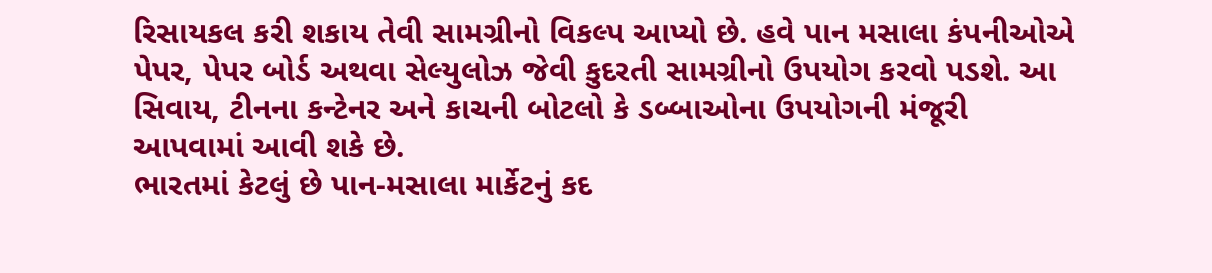રિસાયકલ કરી શકાય તેવી સામગ્રીનો વિકલ્પ આપ્યો છે. હવે પાન મસાલા કંપનીઓએ પેપર, પેપર બોર્ડ અથવા સેલ્યુલોઝ જેવી કુદરતી સામગ્રીનો ઉપયોગ કરવો પડશે. આ સિવાય, ટીનના કન્ટેનર અને કાચની બોટલો કે ડબ્બાઓના ઉપયોગની મંજૂરી આપવામાં આવી શકે છે.
ભારતમાં કેટલું છે પાન-મસાલા માર્કેટનું કદ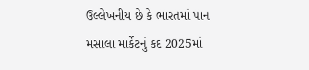ઉલ્લેખનીય છે કે ભારતમાં પાન મસાલા માર્કેટનું કદ 2025માં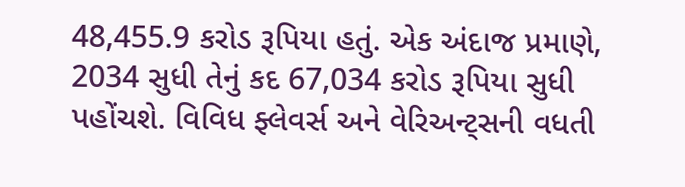48,455.9 કરોડ રૂપિયા હતું. એક અંદાજ પ્રમાણે, 2034 સુધી તેનું કદ 67,034 કરોડ રૂપિયા સુધી પહોંચશે. વિવિધ ફ્લેવર્સ અને વેરિઅન્ટ્સની વધતી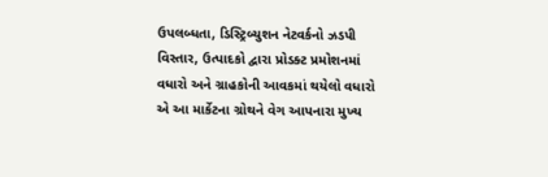ઉપલબ્ધતા, ડિસ્ટ્રિબ્યુશન નેટવર્કનો ઝડપી વિસ્તાર, ઉત્પાદકો દ્વારા પ્રોડક્ટ પ્રમોશનમાં વધારો અને ગ્રાહકોની આવકમાં થયેલો વધારો એ આ માર્કેટના ગ્રોથને વેગ આપનારા મુખ્ય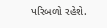પરિબળો રહેશે.